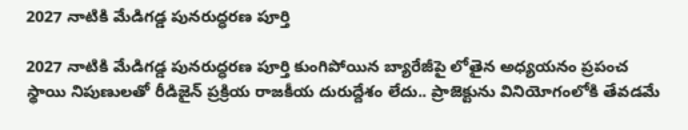2027 నాటికి మేడిగడ్డ పునరుద్ధరణ పూర్తి

2027 నాటికి మేడిగడ్డ పునరుద్ధరణ పూర్తి కుంగిపోయిన బ్యారేజీపై లోతైన అధ్యయనం ప్రపంచ స్థాయి నిపుణులతో రీడిజైన్ ప్రక్రియ రాజకీయ దురుద్దేశం లేదు.. ప్రాజెక్టును వినియోగంలోకి తేవడమే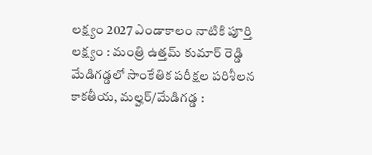లక్ష్యం 2027 ఎండాకాలం నాటికి పూర్తి లక్ష్యం : మంత్రి ఉత్తమ్ కుమార్ రెడ్డి మేడిగడ్డలో సాంకేతిక పరీక్షల పరిశీలన కాకతీయ, మల్హర్/మేడిగడ్డ :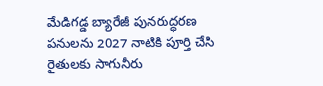మేడిగడ్డ బ్యారేజీ పునరుద్ధరణ పనులను 2027 నాటికి పూర్తి చేసి రైతులకు సాగునీరు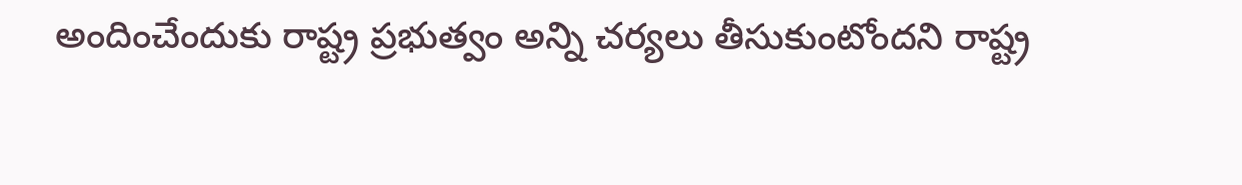అందించేందుకు రాష్ట్ర ప్రభుత్వం అన్ని చర్యలు తీసుకుంటోందని రాష్ట్ర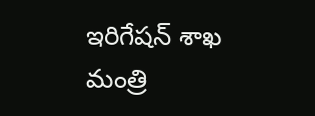ఇరిగేషన్ శాఖ మంత్రి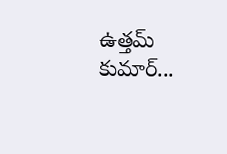ఉత్తమ్ కుమార్...